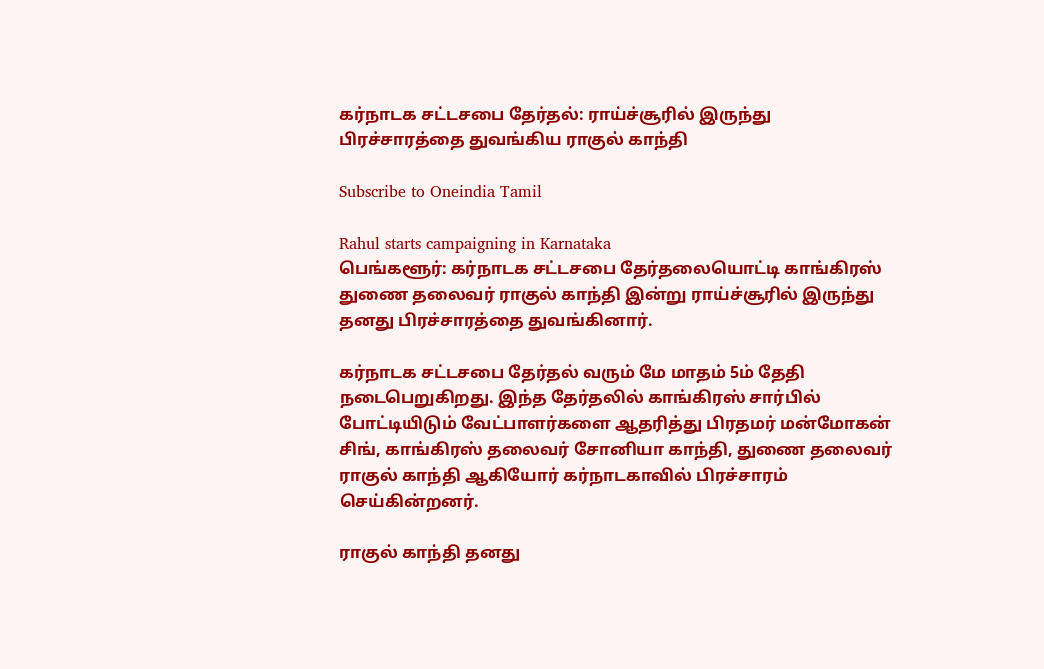கர்நாடக சட்டசபை தேர்தல்: ராய்ச்சூரில் இருந்து பிரச்சாரத்தை துவங்கிய ராகுல் காந்தி

Subscribe to Oneindia Tamil

Rahul starts campaigning in Karnataka
பெங்களூர்: கர்நாடக சட்டசபை தேர்தலையொட்டி காங்கிரஸ் துணை தலைவர் ராகுல் காந்தி இன்று ராய்ச்சூரில் இருந்து தனது பிரச்சாரத்தை துவங்கினார்.

கர்நாடக சட்டசபை தேர்தல் வரும் மே மாதம் 5ம் தேதி நடைபெறுகிறது. இந்த தேர்தலில் காங்கிரஸ் சார்பில் போட்டியிடும் வேட்பாளர்களை ஆதரித்து பிரதமர் மன்மோகன் சிங், காங்கிரஸ் தலைவர் சோனியா காந்தி, துணை தலைவர் ராகுல் காந்தி ஆகியோர் கர்நாடகாவில் பிரச்சாரம் செய்கின்றனர்.

ராகுல் காந்தி தனது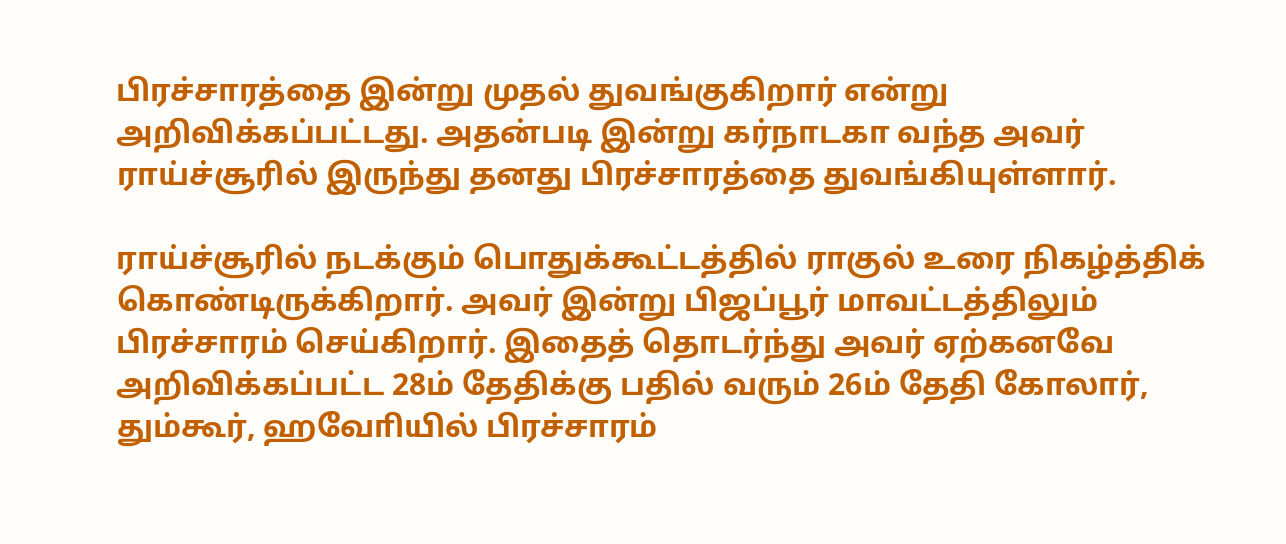பிரச்சாரத்தை இன்று முதல் துவங்குகிறார் என்று அறிவிக்கப்பட்டது. அதன்படி இன்று கர்நாடகா வந்த அவர் ராய்ச்சூரில் இருந்து தனது பிரச்சாரத்தை துவங்கியுள்ளார்.

ராய்ச்சூரில் நடக்கும் பொதுக்கூட்டத்தில் ராகுல் உரை நிகழ்த்திக் கொண்டிருக்கிறார். அவர் இன்று பிஜப்பூர் மாவட்டத்திலும் பிரச்சாரம் செய்கிறார். இதைத் தொடர்ந்து அவர் ஏற்கனவே அறிவிக்கப்பட்ட 28ம் தேதிக்கு பதில் வரும் 26ம் தேதி கோலார், தும்கூர், ஹவோியில் பிரச்சாரம்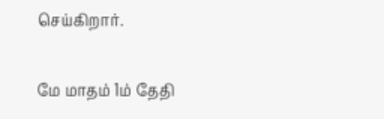செய்கிறார்.

மே மாதம் 1ம் தேதி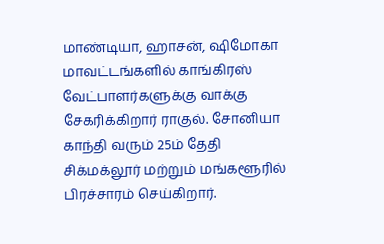மாண்டியா, ஹாசன், ஷிமோகா மாவட்டங்களில் காங்கிரஸ் வேட்பாளர்களுக்கு வாக்கு சேகரிக்கிறார் ராகுல். சோனியா காந்தி வரும் 25ம் தேதி சிக்மக்லூர் மற்றும் மங்களூரில் பிரச்சாரம் செய்கிறார்.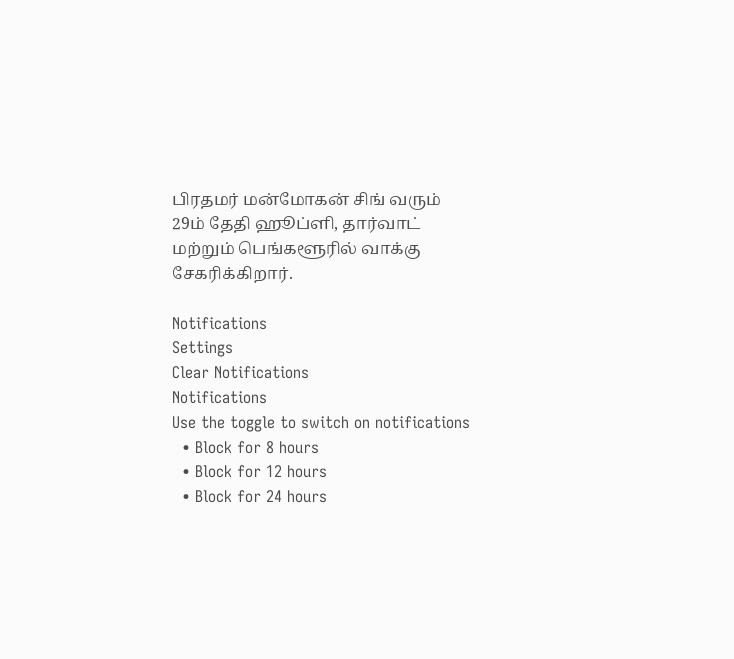பிரதமர் மன்மோகன் சிங் வரும் 29ம் தேதி ஹூப்ளி, தார்வாட் மற்றும் பெங்களூரில் வாக்கு சேகரிக்கிறார்.

Notifications
Settings
Clear Notifications
Notifications
Use the toggle to switch on notifications
  • Block for 8 hours
  • Block for 12 hours
  • Block for 24 hours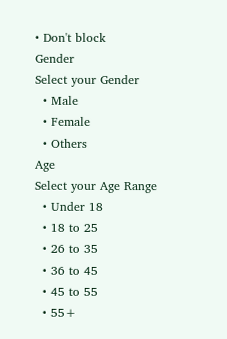• Don't block
Gender
Select your Gender
  • Male
  • Female
  • Others
Age
Select your Age Range
  • Under 18
  • 18 to 25
  • 26 to 35
  • 36 to 45
  • 45 to 55
  • 55+